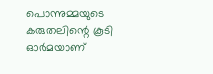പൊന്നുമ്മയുടെ കരുതലിന്റെ കൂടി ഓർമയാണ്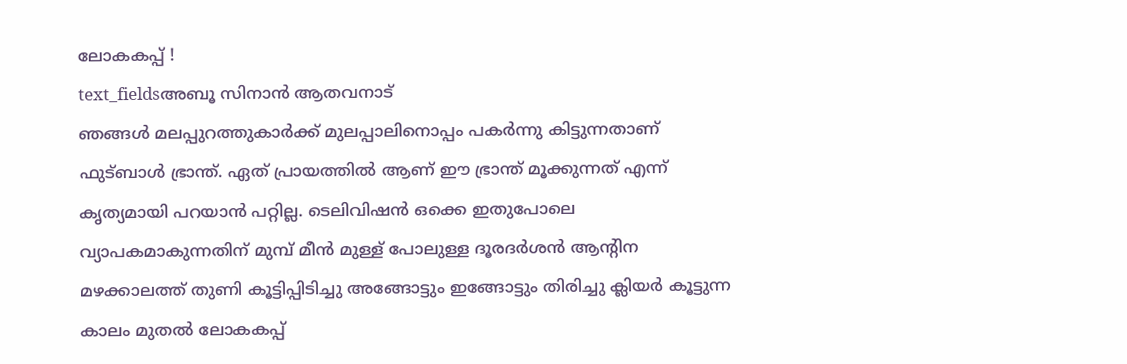ലോകകപ്പ് !
text_fieldsഅബൂ സിനാൻ ആതവനാട്
ഞങ്ങൾ മലപ്പുറത്തുകാർക്ക് മുലപ്പാലിനൊപ്പം പകർന്നു കിട്ടുന്നതാണ് ഫുട്ബാൾ ഭ്രാന്ത്. ഏത് പ്രായത്തിൽ ആണ് ഈ ഭ്രാന്ത് മൂക്കുന്നത് എന്ന് കൃത്യമായി പറയാൻ പറ്റില്ല. ടെലിവിഷൻ ഒക്കെ ഇതുപോലെ വ്യാപകമാകുന്നതിന് മുമ്പ് മീൻ മുള്ള് പോലുള്ള ദൂരദർശൻ ആന്റിന മഴക്കാലത്ത് തുണി കൂട്ടിപ്പിടിച്ചു അങ്ങോട്ടും ഇങ്ങോട്ടും തിരിച്ചു ക്ലിയർ കൂട്ടുന്ന കാലം മുതൽ ലോകകപ്പ്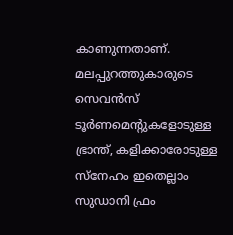കാണുന്നതാണ്. മലപ്പുറത്തുകാരുടെ സെവൻസ് ടൂർണമെന്റുകളോടുള്ള ഭ്രാന്ത്, കളിക്കാരോടുള്ള സ്നേഹം ഇതെല്ലാം സുഡാനി ഫ്രം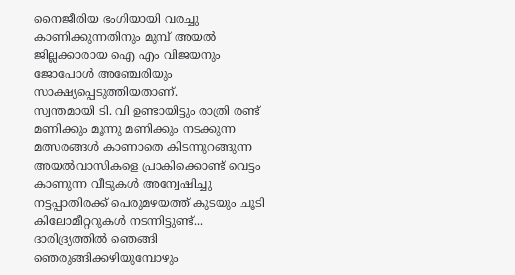നൈജീരിയ ഭംഗിയായി വരച്ചു കാണിക്കുന്നതിനും മുമ്പ് അയൽ ജില്ലക്കാരായ ഐ എം വിജയനും ജോപോൾ അഞ്ചേരിയും സാക്ഷ്യപ്പെടുത്തിയതാണ്.
സ്വന്തമായി ടി. വി ഉണ്ടായിട്ടും രാത്രി രണ്ട് മണിക്കും മൂന്നു മണിക്കും നടക്കുന്ന മത്സരങ്ങൾ കാണാതെ കിടന്നുറങ്ങുന്ന അയൽവാസികളെ പ്രാകിക്കൊണ്ട് വെട്ടം കാണുന്ന വീടുകൾ അന്വേഷിച്ചു നട്ടപ്പാതിരക്ക് പെരുമഴയത്ത് കുടയും ചൂടി കിലോമീറ്ററുകൾ നടന്നിട്ടുണ്ട്... ദാരിദ്ര്യത്തിൽ ഞെങ്ങി ഞെരുങ്ങിക്കഴിയുമ്പോഴും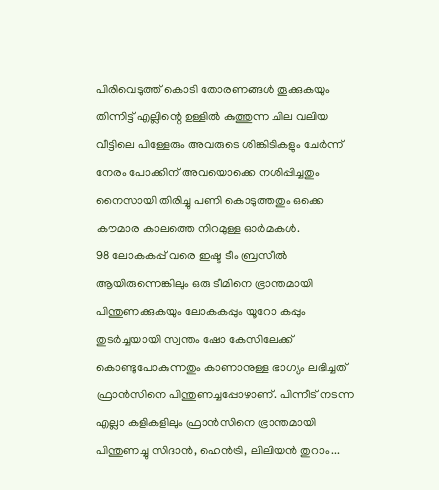പിരിവെടുത്ത് കൊടി തോരണങ്ങൾ തൂക്കുകയും തിന്നിട്ട് എല്ലിന്റെ ഉള്ളിൽ കുത്തുന്ന ചില വലിയ വീട്ടിലെ പിള്ളേരും അവരുടെ ശിങ്കിടികളും ചേർന്ന് നേരം പോക്കിന് അവയൊക്കെ നശിപ്പിച്ചതും നൈസായി തിരിച്ചു പണി കൊടുത്തതും ഒക്കെ കൗമാര കാലത്തെ നിറമുള്ള ഓർമകൾ.
98 ലോകകപ്പ് വരെ ഇഷ്ട ടീം ബ്രസീൽ ആയിരുന്നെങ്കിലും ഒരു ടീമിനെ ഭ്രാന്തമായി പിന്തുണക്കുകയും ലോകകപ്പും യൂറോ കപ്പും തുടർച്ചയായി സ്വന്തം ഷോ കേസിലേക്ക് കൊണ്ടുപോകുന്നതും കാണാനുള്ള ഭാഗ്യം ലഭിച്ചത് ഫ്രാൻസിനെ പിന്തുണച്ചപ്പോഴാണ്. പിന്നീട് നടന്ന എല്ലാ കളികളിലും ഫ്രാൻസിനെ ഭ്രാന്തമായി പിന്തുണച്ചു സിദാൻ, ഹെൻട്രി, ലിലിയൻ തുറാം...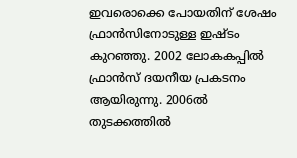ഇവരൊക്കെ പോയതിന് ശേഷം ഫ്രാൻസിനോടുള്ള ഇഷ്ടം കുറഞ്ഞു. 2002 ലോകകപ്പിൽ ഫ്രാൻസ് ദയനീയ പ്രകടനം ആയിരുന്നു. 2006ൽ തുടക്കത്തിൽ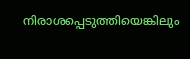നിരാശപ്പെടുത്തിയെങ്കിലും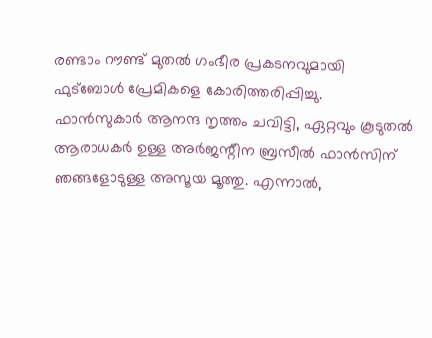രണ്ടാം റൗണ്ട് മുതൽ ഗംഭീര പ്രകടനവുമായി ഫുട്ബോൾ പ്രേമികളെ കോരിത്തരിപ്പിച്ചു.
ഫാൻസുകാർ ആനന്ദ നൃത്തം ചവിട്ടി, ഏറ്റവും കൂടുതൽ ആരാധകർ ഉള്ള അർജന്റീന ബ്രസീൽ ഫാൻസിന് ഞങ്ങളോടുള്ള അസൂയ മൂത്തു. എന്നാൽ,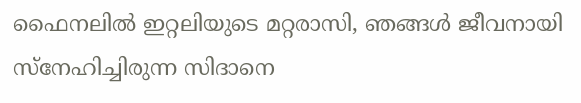ഫൈനലിൽ ഇറ്റലിയുടെ മറ്റരാസി, ഞങ്ങൾ ജീവനായി സ്നേഹിച്ചിരുന്ന സിദാനെ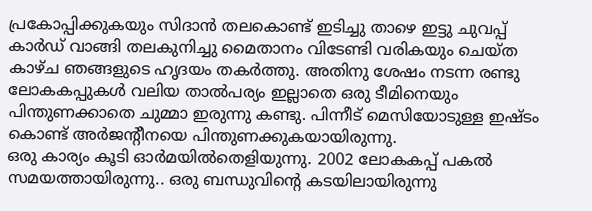പ്രകോപ്പിക്കുകയും സിദാൻ തലകൊണ്ട് ഇടിച്ചു താഴെ ഇട്ടു ചുവപ്പ് കാർഡ് വാങ്ങി തലകുനിച്ചു മൈതാനം വിടേണ്ടി വരികയും ചെയ്ത കാഴ്ച ഞങ്ങളുടെ ഹൃദയം തകർത്തു. അതിനു ശേഷം നടന്ന രണ്ടു ലോകകപ്പുകൾ വലിയ താൽപര്യം ഇല്ലാതെ ഒരു ടീമിനെയും പിന്തുണക്കാതെ ചുമ്മാ ഇരുന്നു കണ്ടു. പിന്നീട് മെസിയോടുള്ള ഇഷ്ടം കൊണ്ട് അർജന്റീനയെ പിന്തുണക്കുകയായിരുന്നു.
ഒരു കാര്യം കൂടി ഓർമയിൽതെളിയുന്നു. 2002 ലോകകപ്പ് പകൽ സമയത്തായിരുന്നു.. ഒരു ബന്ധുവിന്റെ കടയിലായിരുന്നു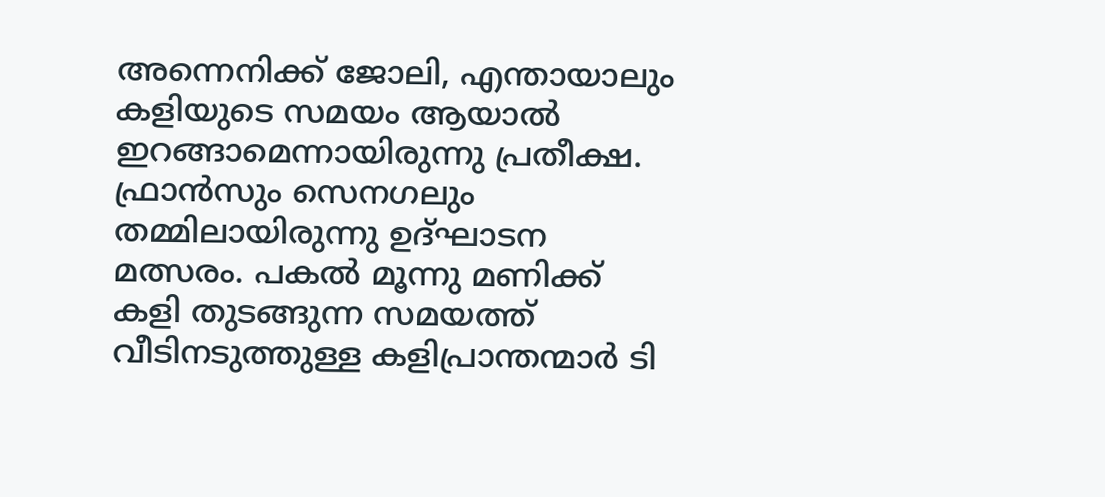അന്നെനിക്ക് ജോലി, എന്തായാലും കളിയുടെ സമയം ആയാൽ ഇറങ്ങാമെന്നായിരുന്നു പ്രതീക്ഷ. ഫ്രാൻസും സെനഗലും തമ്മിലായിരുന്നു ഉദ്ഘാടന മത്സരം. പകൽ മൂന്നു മണിക്ക് കളി തുടങ്ങുന്ന സമയത്ത് വീടിനടുത്തുള്ള കളിപ്രാന്തന്മാർ ടി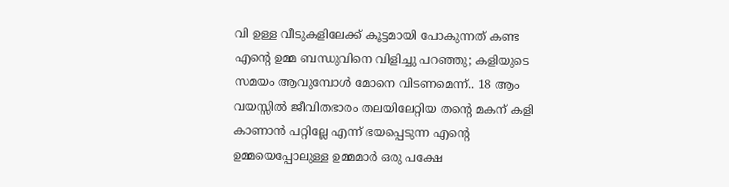വി ഉള്ള വീടുകളിലേക്ക് കൂട്ടമായി പോകുന്നത് കണ്ട എന്റെ ഉമ്മ ബന്ധുവിനെ വിളിച്ചു പറഞ്ഞു; കളിയുടെ സമയം ആവുമ്പോൾ മോനെ വിടണമെന്ന്.. 18 ആം വയസ്സിൽ ജീവിതഭാരം തലയിലേറ്റിയ തന്റെ മകന് കളി കാണാൻ പറ്റില്ലേ എന്ന് ഭയപ്പെടുന്ന എന്റെ ഉമ്മയെപ്പോലുള്ള ഉമ്മമാർ ഒരു പക്ഷേ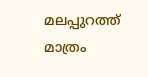മലപ്പുറത്ത് മാത്രം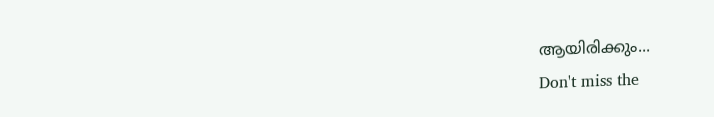ആയിരിക്കും...
Don't miss the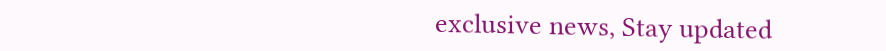exclusive news, Stay updated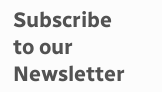Subscribe to our Newsletter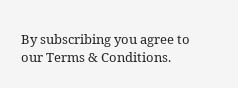By subscribing you agree to our Terms & Conditions.